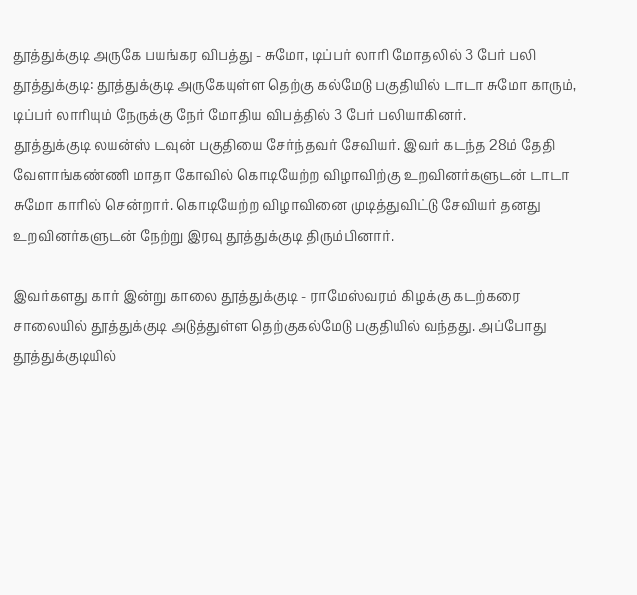தூத்துக்குடி அருகே பயங்கர விபத்து - சுமோ, டிப்பர் லாரி மோதலில் 3 பேர் பலி
தூத்துக்குடி: தூத்துக்குடி அருகேயுள்ள தெற்கு கல்மேடு பகுதியில் டாடா சுமோ காரும், டிப்பர் லாரியும் நேருக்கு நேர் மோதிய விபத்தில் 3 பேர் பலியாகினர்.
தூத்துக்குடி லயன்ஸ் டவுன் பகுதியை சேர்ந்தவர் சேவியர். இவர் கடந்த 28ம் தேதி வேளாங்கண்ணி மாதா கோவில் கொடியேற்ற விழாவிற்கு உறவினர்களுடன் டாடா சுமோ காரில் சென்றார். கொடியேற்ற விழாவினை முடித்துவிட்டு சேவியர் தனது உறவினர்களுடன் நேற்று இரவு தூத்துக்குடி திரும்பினார்.

இவர்களது கார் இன்று காலை தூத்துக்குடி - ராமேஸ்வரம் கிழக்கு கடற்கரை சாலையில் தூத்துக்குடி அடுத்துள்ள தெற்குகல்மேடு பகுதியில் வந்தது. அப்போது தூத்துக்குடியில்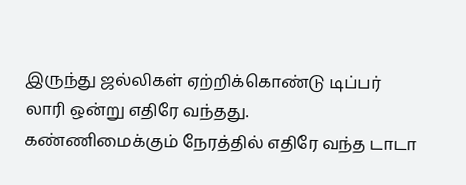இருந்து ஜல்லிகள் ஏற்றிக்கொண்டு டிப்பர் லாரி ஒன்று எதிரே வந்தது.
கண்ணிமைக்கும் நேரத்தில் எதிரே வந்த டாடா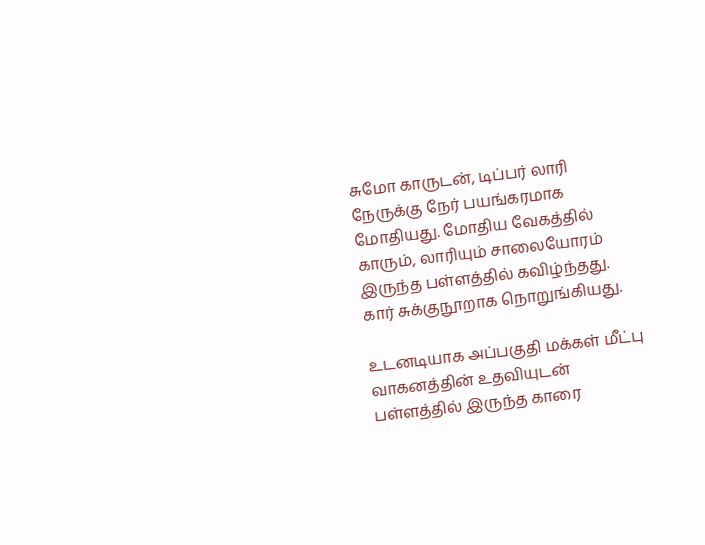சுமோ காருடன், டிப்பர் லாரி நேருக்கு நேர் பயங்கரமாக மோதியது. மோதிய வேகத்தில் காரும், லாரியும் சாலையோரம் இருந்த பள்ளத்தில் கவிழ்ந்தது. கார் சுக்குநூறாக நொறுங்கியது.

உடனடியாக அப்பகுதி மக்கள் மீட்பு வாகனத்தின் உதவியுடன் பள்ளத்தில் இருந்த காரை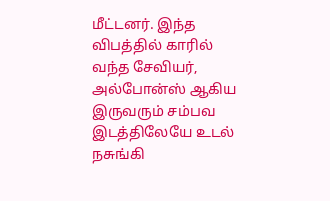மீட்டனர். இந்த விபத்தில் காரில் வந்த சேவியர், அல்போன்ஸ் ஆகிய இருவரும் சம்பவ இடத்திலேயே உடல் நசுங்கி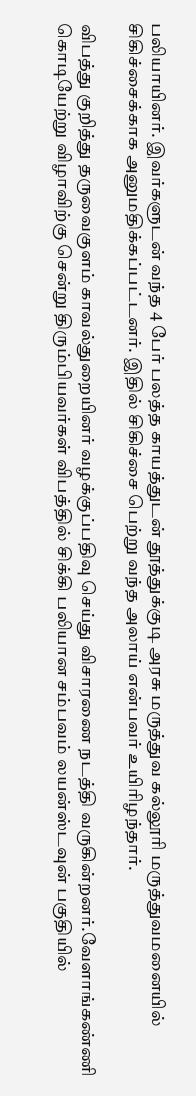பலியாயினர். இவர்களுடன் வந்த 4 பேர் பலத்த காயத்துடன் தூத்துக்குடி அரசு மருத்துவ கல்லூரி மருத்துவமனையில் சிகிச்சைக்காக அனுமதிக்கப்பட்டனர். இதில் சிகிச்சை பெற்று வந்த அலாய் என்பவர் உயிரிழந்தார்.

விபத்து குறித்து தருவைகுளம் காவல்துறையினர் வழக்குப்பதிவு செய்து விசாரணை நடத்தி வருகின்றனர்.வேளாங்கண்ணி கொடியேற்று விழாவிற்கு சென்று திரும்பியவர்கள் விபத்தில் சிக்கி பலியான சம்பவம் லயன்ஸ்டவுன் பகுதியில்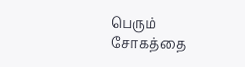பெரும் சோகத்தை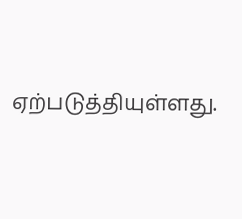ஏற்படுத்தியுள்ளது.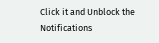Click it and Unblock the Notifications